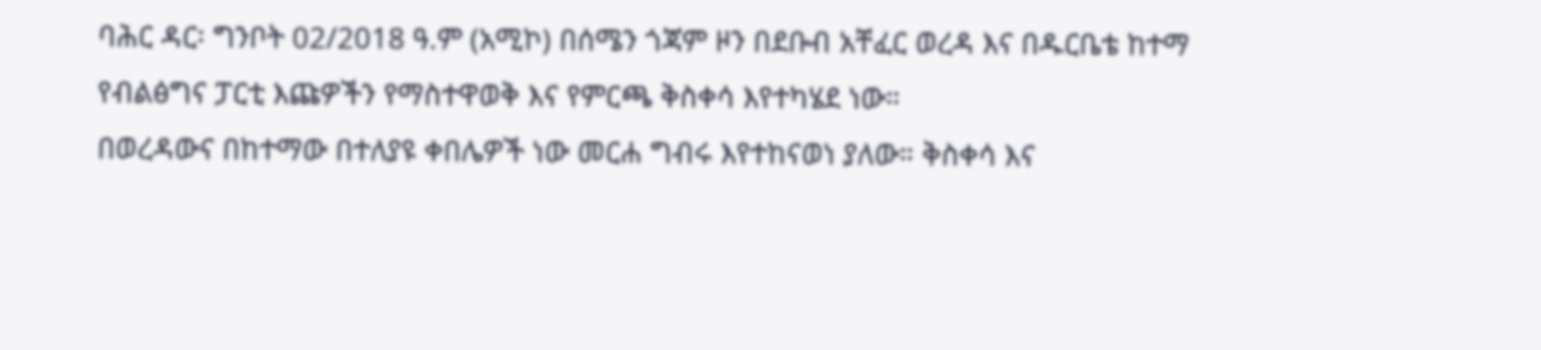ባሕር ዳር፡ ግንቦት 02/2018 ዓ.ም (አሚኮ) በሰሜን ጎጃም ዞን በደቡብ አቸፈር ወረዳ እና በዱርቤቴ ከተማ የብልፅግና ፓርቲ እጩዎችን የማስተዋወቅ እና የምርጫ ቅስቀሳ እየተካሄደ ነው።
በወረዳውና በከተማው በተለያዩ ቀበሌዎች ነው መርሐ ግብሩ እየተከናወነ ያለው። ቅስቀሳ እና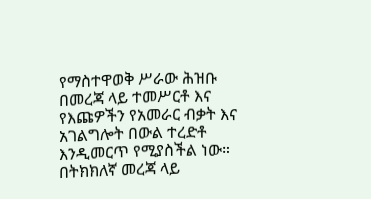የማስተዋወቅ ሥራው ሕዝቡ በመረጃ ላይ ተመሥርቶ እና የእጩዎችን የአመራር ብቃት እና አገልግሎት በውል ተረድቶ እንዲመርጥ የሚያስችል ነው።
በትክክለኛ መረጃ ላይ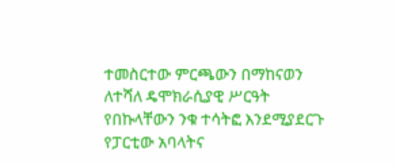ተመስርተው ምርጫውን በማከናወን ለተሻለ ዴሞክራሲያዊ ሥርዓት የበኩላቸውን ንቁ ተሳትፎ እንደሚያደርጉ የፓርቲው አባላትና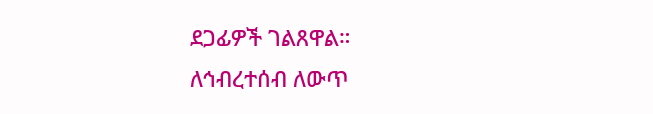ደጋፊዎች ገልጸዋል።
ለኅብረተሰብ ለውጥ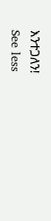እንተጋለን!
See less